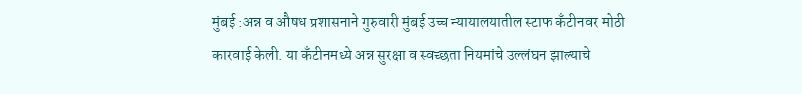मुंबई :अन्न व औषध प्रशासनाने गुरुवारी मुंबई उच्च न्यायालयातील स्टाफ कँटीनवर मोठी कारवाई केली. या कँटीनमध्ये अन्न सुरक्षा व स्वच्छता नियमांचे उल्लंघन झाल्याचे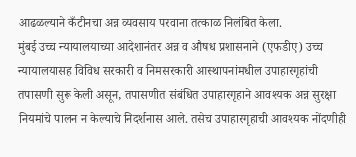आढळल्याने कँटीनचा अन्न व्यवसाय परवाना तत्काळ निलंबित केला.
मुंबई उच्च न्यायालयाच्या आदेशानंतर अन्न व औषध प्रशासनाने (एफडीए) उच्च न्यायालयासह विविध सरकारी व निमसरकारी आस्थापनांमधील उपाहारगृहांची तपासणी सुरू केली असून, तपासणीत संबंधित उपाहारगृहाने आवश्यक अन्न सुरक्षा नियमांचे पालन न केल्याचे निदर्शनास आले. तसेच उपाहारगृहाची आवश्यक नोंदणीही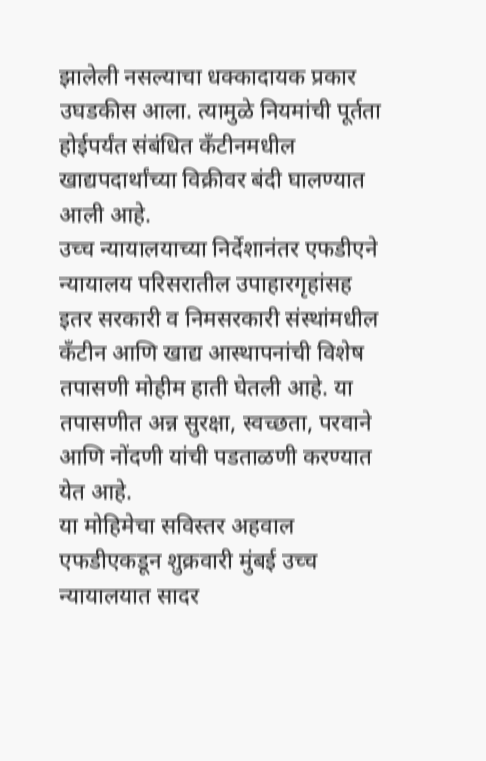झालेली नसल्याचा धक्कादायक प्रकार उघडकीस आला. त्यामुळे नियमांची पूर्तता होईपर्यंत संबंधित कँटीनमधील खाद्यपदार्थांच्या विक्रीवर बंदी घालण्यात आली आहे.
उच्च न्यायालयाच्या निर्देशानंतर एफडीएने न्यायालय परिसरातील उपाहारगृहांसह इतर सरकारी व निमसरकारी संस्थांमधील कँटीन आणि खाद्य आस्थापनांची विशेष तपासणी मोहीम हाती घेतली आहे. या तपासणीत अन्न सुरक्षा, स्वच्छता, परवाने आणि नोंदणी यांची पडताळणी करण्यात येत आहे.
या मोहिमेचा सविस्तर अहवाल एफडीएकडून शुक्रवारी मुंबई उच्च न्यायालयात सादर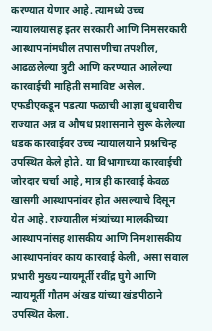करण्यात येणार आहे. त्यामध्ये उच्च न्यायालयासह इतर सरकारी आणि निमसरकारी आस्थापनांमधील तपासणीचा तपशील, आढळलेल्या त्रुटी आणि करण्यात आलेल्या कारवाईची माहिती समाविष्ट असेल.
एफडीएकडून पडत्या फळाची आज्ञा बुधवारीच राज्यात अन्न व औषध प्रशासनाने सुरू केलेल्या धडक कारवाईवर उच्च न्यायालयाने प्रश्नचिन्ह उपस्थित केले होते. या विभागाच्या कारवाईची जोरदार चर्चा आहे, मात्र ही कारवाई केवळ खासगी आस्थापनांवर होत असल्याचे दिसून येत आहे. राज्यातील मंत्र्यांच्या मालकीच्या आस्थापनांसह शासकीय आणि निमशासकीय आस्थापनांवर काय कारवाई केली, असा सवाल प्रभारी मुख्य न्यायमूर्ती रवींद्र घुगे आणि न्यायमूर्ती गौतम अंखड यांच्या खंडपीठाने उपस्थित केला.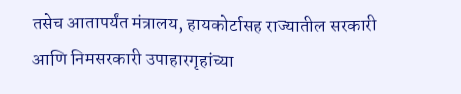तसेच आतापर्यंत मंत्रालय, हायकोर्टासह राज्यातील सरकारी आणि निमसरकारी उपाहारगृहांच्या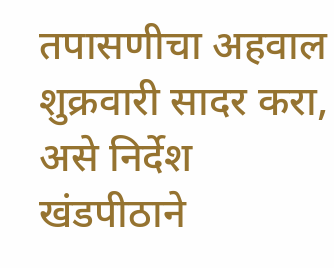तपासणीचा अहवाल शुक्रवारी सादर करा, असे निर्देश खंडपीठाने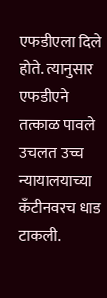एफडीएला दिले होते. त्यानुसार एफडीएने तत्काळ पावले उचलत उच्च न्यायालयाच्या कँटीनवरच धाड टाकली.